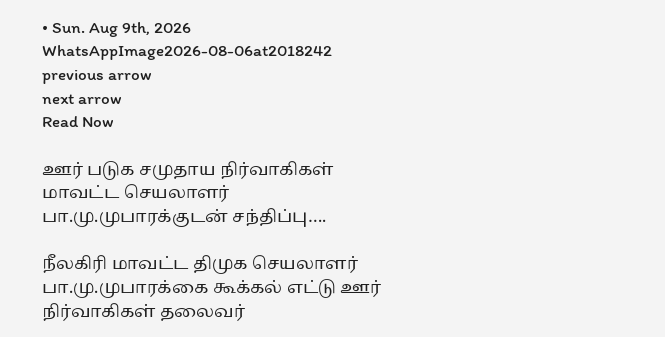• Sun. Aug 9th, 2026
WhatsAppImage2026-08-06at2018242
previous arrow
next arrow
Read Now

ஊர் படுக சமுதாய நிர்வாகிகள் மாவட்ட செயலாளர் பா.மு.முபாரக்குடன் சந்திப்பு….

நீலகிரி மாவட்ட திமுக செயலாளர் பா.மு.முபாரக்கை கூக்கல் எட்டு ஊர் நிர்வாகிகள் தலைவர்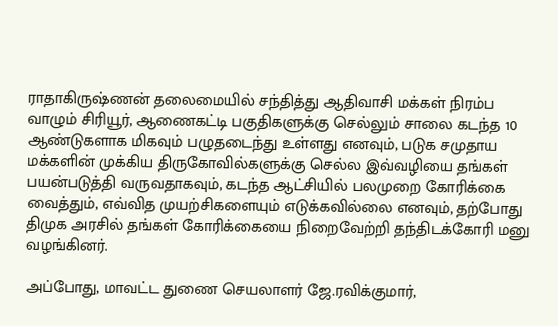ராதாகிருஷ்ணன் தலைமையில் சந்தித்து ஆதிவாசி மக்கள் நிரம்ப வாழும் சிரியூர், ஆணைகட்டி பகுதிகளுக்கு செல்லும் சாலை கடந்த 10 ஆண்டுகளாக மிகவும் பழுதடைந்து உள்ளது எனவும், படுக சமுதாய மக்களின் முக்கிய திருகோவில்களுக்கு செல்ல இவ்வழியை தங்கள் பயன்படுத்தி வருவதாகவும், கடந்த ஆட்சியில் பலமுறை கோரிக்கை வைத்தும், எவ்வித முயற்சிகளையும் எடுக்கவில்லை எனவும், தற்போது திமுக அரசில் தங்கள் கோரிக்கையை நிறைவேற்றி தந்திடக்கோரி மனு வழங்கினர்.

அப்போது, மாவட்ட துணை செயலாளர் ஜே.ரவிக்குமார்,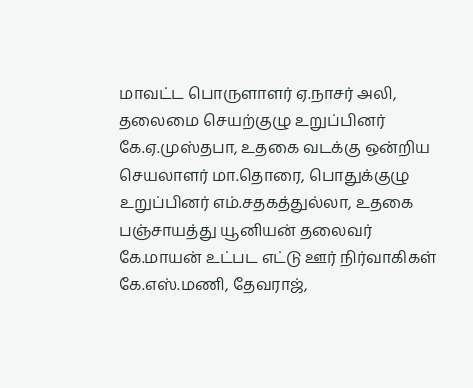மாவட்ட பொருளாளர் ஏ.நாசர் அலி, தலைமை செயற்குழு உறுப்பினர் கே.ஏ.முஸ்தபா, உதகை வடக்கு ஒன்றிய செயலாளர் மா.தொரை, பொதுக்குழு உறுப்பினர் எம்.சதகத்துல்லா, உதகை பஞ்சாயத்து யூனியன் தலைவர் கே.மாயன் உட்பட எட்டு ஊர் நிர்வாகிகள் கே.எஸ்.மணி, தேவராஜ்,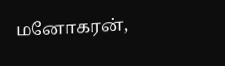மனோகரன்,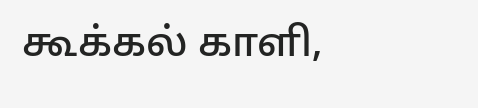கூக்கல் காளி,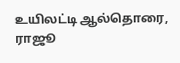உயிலட்டி ஆல்தொரை, ராஜூ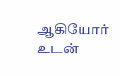ஆகியோர் உடன்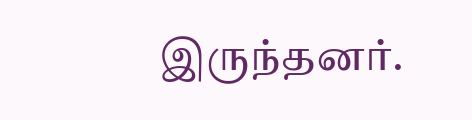இருந்தனர்.